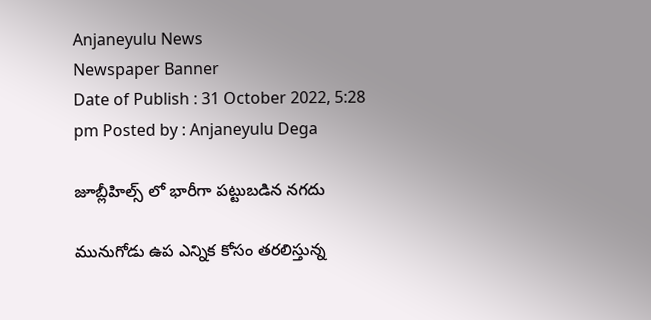Anjaneyulu News
Newspaper Banner
Date of Publish : 31 October 2022, 5:28 pm Posted by : Anjaneyulu Dega

జూబ్లీహిల్స్ లో భారీగా పట్టుబడిన నగదు

మునుగోడు ఉప ఎన్నిక కోసం తరలిస్తున్న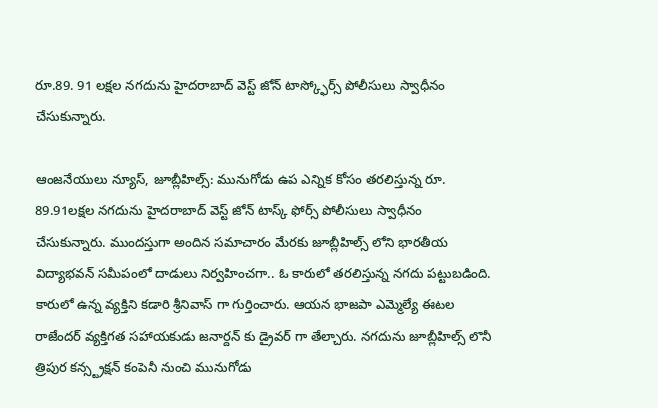రూ.89. 91 లక్షల నగదును హైదరాబాద్ వెస్ట్ జోన్ టాస్క్ఫోర్స్ పోలీసులు స్వాధీనం చేసుకున్నారు.

ఆంజనేయులు న్యూస్, జూబ్లీహిల్స్: మునుగోడు ఉప ఎన్నిక కోసం తరలిస్తున్న రూ. 89.91లక్షల నగదును హైదరాబాద్ వెస్ట్ జోన్ టాస్క్ ఫోర్స్ పోలీసులు స్వాధీనం చేసుకున్నారు. ముందస్తుగా అందిన సమాచారం మేరకు జూబ్లీహిల్స్ లోని భారతీయ విద్యాభవన్ సమీపంలో దాడులు నిర్వహించగా.. ఓ కారులో తరలిస్తున్న నగదు పట్టుబడింది. కారులో ఉన్న వ్యక్తిని కడారి శ్రీనివాస్ గా గుర్తించారు. ఆయన భాజపా ఎమ్మెల్యే ఈటల రాజేందర్ వ్యక్తిగత సహాయకుడు జనార్దన్ కు డ్రైవర్ గా తేల్చారు. నగదును జూబ్లీహిల్స్ లొనీ త్రిపుర కన్స్ట్రక్షన్ కంపెనీ నుంచి మునుగోడు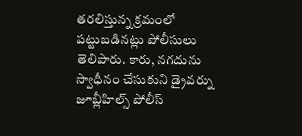తరలిస్తున్న క్రమంలో పట్టుబడినట్లు పోలీసులు తెలిపారు. కారు, నగదును స్వాధీనం చేసుకుని డ్రైవర్ను జూబ్లీహిల్స్ పోలీస్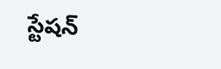స్టేషన్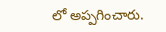లో అప్పగించారు.